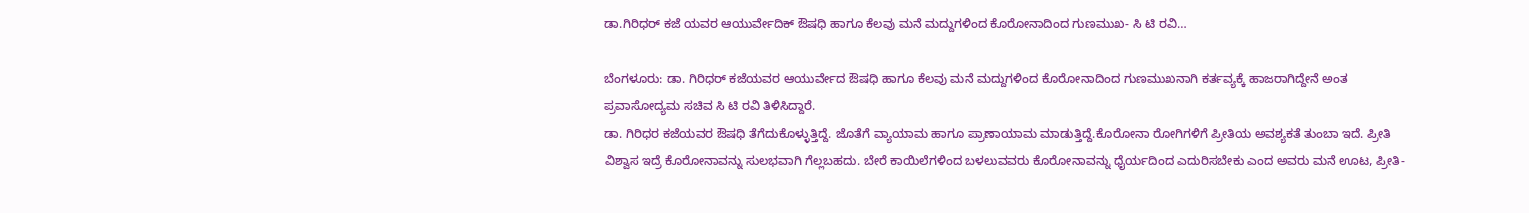ಡಾ.ಗಿರಿಧರ್ ಕಜೆ ಯವರ ಆಯುರ್ವೇದಿಕ್ ಔಷಧಿ ಹಾಗೂ ಕೆಲವು ಮನೆ ಮದ್ದುಗಳಿಂದ ಕೊರೋನಾದಿಂದ ಗುಣಮುಖ- ಸಿ ಟಿ ರವಿ…

ಬೆಂಗಳೂರು: ಡಾ. ಗಿರಿಧರ್ ಕಜೆಯವರ ಆಯುರ್ವೇದ ಔಷಧಿ ಹಾಗೂ ಕೆಲವು ಮನೆ ಮದ್ದುಗಳಿಂದ ಕೊರೋನಾದಿಂದ ಗುಣಮುಖನಾಗಿ ಕರ್ತವ್ಯಕ್ಕೆ ಹಾಜರಾಗಿದ್ದೇನೆ ಅಂತ ಪ್ರವಾಸೋದ್ಯಮ ಸಚಿವ ಸಿ ಟಿ ರವಿ ತಿಳಿಸಿದ್ದಾರೆ.
ಡಾ. ಗಿರಿಧರ ಕಜೆಯವರ ಔಷಧಿ ತೆಗೆದುಕೊಳ್ಳುತ್ತಿದ್ದೆ. ಜೊತೆಗೆ ವ್ಯಾಯಾಮ ಹಾಗೂ ಪ್ರಾಣಾಯಾಮ ಮಾಡುತ್ತಿದ್ದೆ.ಕೊರೋನಾ ರೋಗಿಗಳಿಗೆ ಪ್ರೀತಿಯ ಅವಶ್ಯಕತೆ ತುಂಬಾ ಇದೆ. ಪ್ರೀತಿ ವಿಶ್ವಾಸ ಇದ್ರೆ ಕೊರೋನಾವನ್ನು ಸುಲಭವಾಗಿ ಗೆಲ್ಲಬಹದು. ಬೇರೆ ಕಾಯಿಲೆಗಳಿಂದ ಬಳಲುವವರು ಕೊರೋನಾವನ್ನು ಧೈರ್ಯದಿಂದ ಎದುರಿಸಬೇಕು ಎಂದ ಅವರು ಮನೆ ಊಟ, ಪ್ರೀತಿ-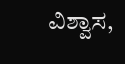ವಿಶ್ವಾಸ,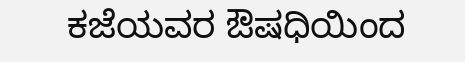ಕಜೆಯವರ ಔಷಧಿಯಿಂದ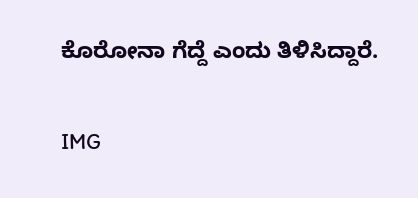ಕೊರೋನಾ ಗೆದ್ದೆ ಎಂದು ತಿಳಿಸಿದ್ದಾರೆ.

IMG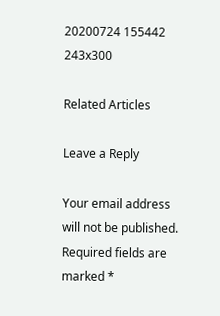20200724 155442 243x300

Related Articles

Leave a Reply

Your email address will not be published. Required fields are marked *